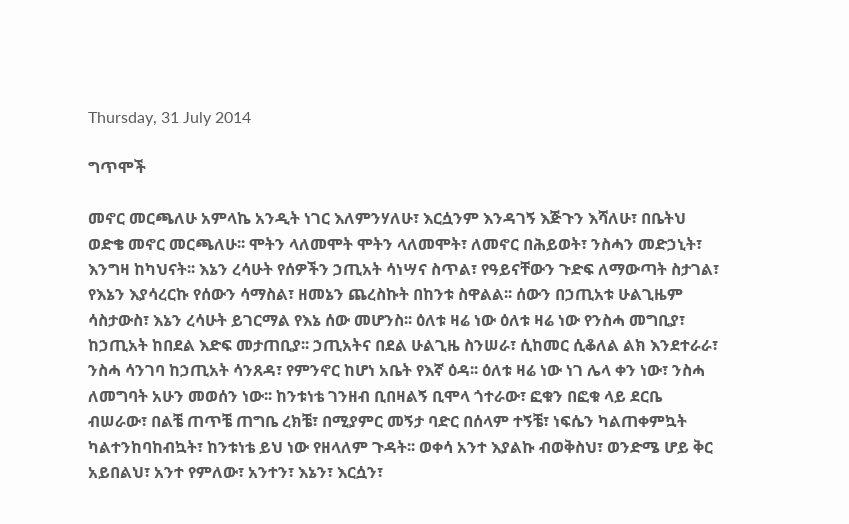Thursday, 31 July 2014

ግጥሞች

መኖር መርጫለሁ አምላኬ አንዲት ነገር እለምንሃለሁ፣ እርሷንም እንዳገኝ እጅጉን እሻለሁ፣ በቤትህ ወድቄ መኖር መርጫለሁ፡፡ ሞትን ላለመሞት ሞትን ላለመሞት፣ ለመኖር በሕይወት፣ ንስሓን መድኃኒት፣ እንግዛ ከካህናት፡፡ እኔን ረሳሁት የሰዎችን ኃጢአት ሳነሣና ስጥል፣ የዓይናቸውን ጉድፍ ለማውጣት ስታገል፣ የእኔን እያሳረርኩ የሰውን ሳማስል፣ ዘመኔን ጨረስኩት በከንቱ ስዋልል፡፡ ሰውን በኃጢአቱ ሁልጊዜም ሳስታውስ፣ እኔን ረሳሁት ይገርማል የእኔ ሰው መሆንስ፡፡ ዕለቱ ዛሬ ነው ዕለቱ ዛሬ ነው የንስሓ መግቢያ፣ ከኃጢአት ከበደል እድፍ መታጠቢያ፡፡ ኃጢአትና በደል ሁልጊዜ ስንሠራ፣ ሲከመር ሲቆለል ልክ እንደተራራ፣ ንስሓ ሳንገባ ከኃጢአት ሳንጸዳ፣ የምንኖር ከሆነ አቤት የእኛ ዕዳ፡፡ ዕለቱ ዛሬ ነው ነገ ሌላ ቀን ነው፣ ንስሓ ለመግባት አሁን መወሰን ነው፡፡ ከንቱነቴ ገንዘብ ቢበዛልኝ ቢሞላ ጎተራው፣ ፎቁን በፎቁ ላይ ደርቤ ብሠራው፣ በልቼ ጠጥቼ ጠግቤ ረክቼ፣ በሚያምር መኝታ ባድር በሰላም ተኝቼ፣ ነፍሴን ካልጠቀምኳት ካልተንከባከብኳት፣ ከንቱነቴ ይህ ነው የዘላለም ጉዳት፡፡ ወቀሳ አንተ እያልኩ ብወቅስህ፣ ወንድሜ ሆይ ቅር አይበልህ፣ አንተ የምለው፣ አንተን፣ እኔን፣ እርሷን፣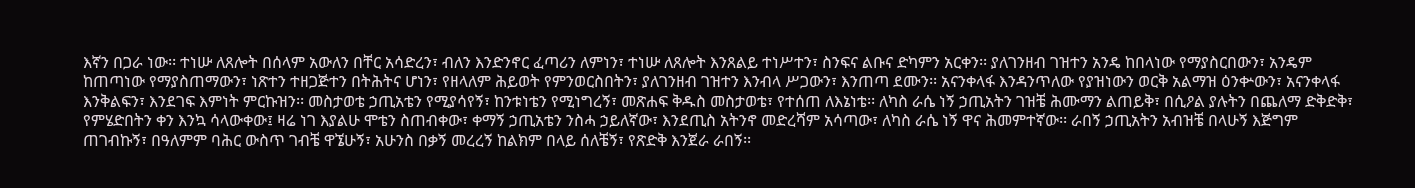እኛን በጋራ ነው፡፡ ተነሡ ለጸሎት በሰላም አውለን በቸር አሳድረን፣ ብለን እንድንኖር ፈጣሪን ለምነን፣ ተነሡ ለጸሎት እንጸልይ ተነሥተን፣ ስንፍና ልቡና ድካምን አርቀን፡፡ ያለገንዘብ ገዝተን አንዴ ከበላነው የማያስርበውን፣ አንዴም ከጠጣነው የማያስጠማውን፣ ነጽተን ተዘጋጅተን በትሕትና ሆነን፣ የዘላለም ሕይወት የምንወርስበትን፣ ያለገንዘብ ገዝተን እንብላ ሥጋውን፣ እንጠጣ ደሙን፡፡ አናንቀላፋ እንዳንጥለው የያዝነውን ወርቅ አልማዝ ዕንቍውን፣ አናንቀላፋ እንቅልፍን፣ እንደገፍ እምነት ምርኩዝን፡፡ መስታወቴ ኃጢአቴን የሚያሳየኝ፣ ከንቱነቴን የሚነግረኝ፣ መጽሐፍ ቅዱስ መስታወቴ፣ የተሰጠ ለእኔነቴ፡፡ ለካስ ራሴ ነኝ ኃጢአትን ገዝቼ ሕሙማን ልጠይቅ፣ በሲዖል ያሉትን በጨለማ ድቅድቅ፣ የምሄድበትን ቀን እንኳ ሳላውቀው፤ ዛሬ ነገ እያልሁ ሞቴን ስጠብቀው፣ ቀማኝ ኃጢአቴን ንስሓ ኃይለኛው፣ እንደጢስ አትንኖ መድረሻም አሳጣው፣ ለካስ ራሴ ነኝ ዋና ሕመምተኛው፡፡ ራበኝ ኃጢአትን አብዝቼ በላሁኝ እጅግም ጠገብኩኝ፣ በዓለምም ባሕር ውስጥ ገብቼ ዋኜሁኝ፣ አሁንስ በቃኝ መረረኝ ከልክም በላይ ሰለቼኝ፣ የጽድቅ እንጀራ ራበኝ፡፡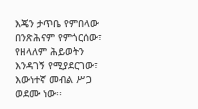እጄን ታጥቤ የምበላው በንጽሕናም የምጎርሰው፣ የዘላለም ሕይወትን እንዳገኝ የሚያደርገው፣ እውነተኛ መብል ሥጋ ወደሙ ነው፡፡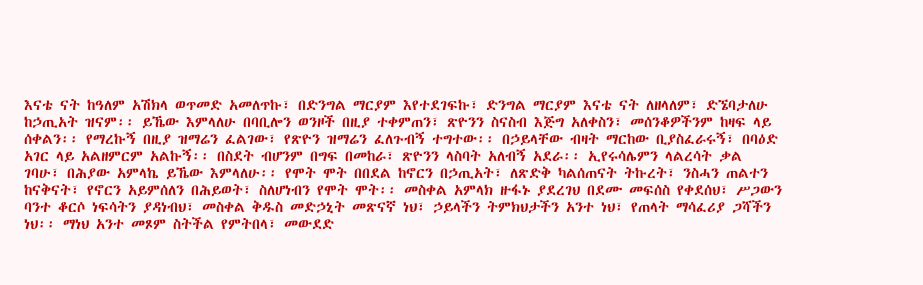እናቴ ናት ከዓለም አሽክላ ወጥመድ አመለጥኩ፣ በድንግል ማርያም እየተደገፍኩ፣ ድንግል ማርያም እናቴ ናት ለዘላለም፣ ድኜባታለሁ ከኃጢአት ዝናም፡፡ ይኼው እምላለሁ በባቢሎን ወንዞች በዚያ ተቀምጠን፣ ጽዮንን ስናስብ እጅግ አለቀስን፣ መሰንቆዎችንም ከዛፍ ላይ ሰቀልን፡፡ የማረኩኝ በዚያ ዝማሬን ፈልገው፣ የጽዮን ዝማሬን ፈለጉብኝ ተግተው፡፡ በኃይላቸው ብዛት ማርከው ቢያስፈራሩኝ፣ በባዕድ አገር ላይ አልዘምርም አልኩኝ፡፡ በስደት ብሆንም በግፍ በመከራ፣ ጽዮንን ላስባት አለብኝ አደራ፡፡ ኢየሩሳሌምን ላልረሳት ቃል ገባሁ፣ በሕያው አምላኬ ይኼው እምላለሁ፡፡ የሞት ሞት በበደል ከኖርን በኃጢአት፣ ለጽድቅ ካልሰጠናት ትኩረት፣ ንስሓን ጠልተን ከናቅናት፣ የኖርን አይምሰለን በሕይወት፣ ስለሆነብን የሞት ሞት፡፡ መስቀል አምላክ ዙፋኑ ያደረገህ በደሙ መፍሰስ የቀደሰህ፣ ሥጋውን ባንተ ቆርሶ ነፍሳትን ያዳነብህ፣ መስቀል ቅዱስ መድኃኒት መጽናኛ ነህ፣ ኃይላችን ትምክህታችን አንተ ነህ፣ የጠላት ማሳፈሪያ ጋሻችን ነህ፡፡ ማነህ አንተ መጾም ስትችል የምትበላ፣ መውደድ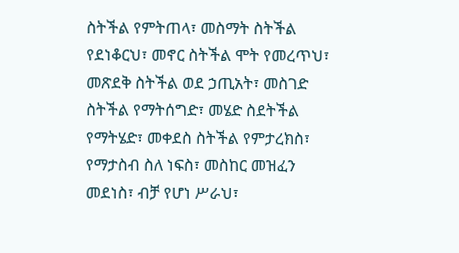ስትችል የምትጠላ፣ መስማት ስትችል የደነቆርህ፣ መኖር ስትችል ሞት የመረጥህ፣ መጽደቅ ስትችል ወደ ኃጢአት፣ መስገድ ስትችል የማትሰግድ፣ መሄድ ስደትችል የማትሄድ፣ መቀደስ ስትችል የምታረክስ፣ የማታስብ ስለ ነፍስ፣ መስከር መዝፈን መደነስ፣ ብቻ የሆነ ሥራህ፣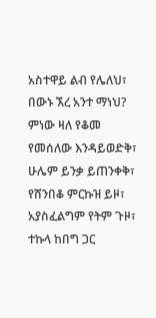አስተዋይ ልብ የሌለህ፣ በውኑ ኧረ አንተ ማነህ? ምነው ዛለ የቆመ የመሰለው እንዳይወድቅ፣ ሁሌም ይንቃ ይጠንቀቅ፣ የሸንበቆ ምርኩዝ ይዞ፣ አያስፈልግም የትም ጉዞ፣ ተኩላ ከበግ ጋር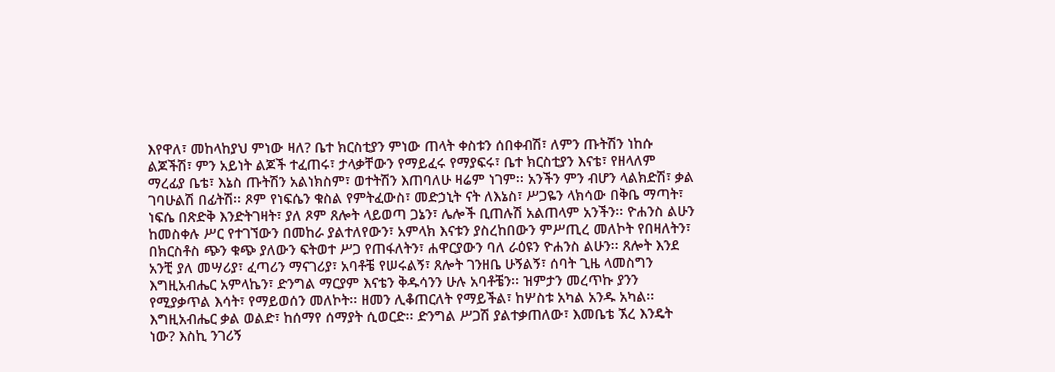እየዋለ፣ መከላከያህ ምነው ዛለ? ቤተ ክርስቲያን ምነው ጠላት ቀስቱን ሰበቀብሽ፣ ለምን ጡትሽን ነከሱ ልጆችሽ፣ ምን አይነት ልጆች ተፈጠሩ፣ ታላቃቸውን የማይፈሩ የማያፍሩ፣ ቤተ ክርስቲያን እናቴ፣ የዘላለም ማረፊያ ቤቴ፣ እኔስ ጡትሽን አልነክስም፣ ወተትሽን እጠባለሁ ዛሬም ነገም፡፡ አንችን ምን ብሆን ላልክድሽ፣ ቃል ገባሁልሽ በፊትሽ፡፡ ጾም የነፍሴን ቁስል የምትፈውስ፣ መድኃኒት ናት ለእኔስ፣ ሥጋዬን ላክሳው በቅቤ ማጣት፣ ነፍሴ በጽድቅ እንድትገዛት፣ ያለ ጾም ጸሎት ላይወጣ ጋኔን፣ ሌሎች ቢጠሉሽ አልጠላም አንችን፡፡ ዮሐንስ ልሁን ከመስቀሉ ሥር የተገኘውን በመከራ ያልተለየውን፣ አምላክ እናቱን ያስረከበውን ምሥጢረ መለኮት የበዛለትን፣ በክርስቶስ ጭን ቁጭ ያለውን ፍትወተ ሥጋ የጠፋለትን፣ ሐዋርያውን ባለ ራዕዩን ዮሐንስ ልሁን፡፡ ጸሎት እንደ አንቺ ያለ መሣሪያ፣ ፈጣሪን ማናገሪያ፣ አባቶቼ የሠሩልኝ፣ ጸሎት ገንዘቤ ሁኝልኝ፣ ሰባት ጊዜ ላመስግን እግዚአብሔር አምላኬን፣ ድንግል ማርያም እናቴን ቅዱሳንን ሁሉ አባቶቼን፡፡ ዝምታን መረጥኩ ያንን የሚያቃጥል እሳት፣ የማይወሰን መለኮት፡፡ ዘመን ሊቆጠርለት የማይችል፣ ከሦስቱ አካል አንዱ አካል፡፡ እግዚአብሔር ቃል ወልድ፣ ከሰማየ ሰማያት ሲወርድ፡፡ ድንግል ሥጋሽ ያልተቃጠለው፣ እመቤቴ ኧረ እንዴት ነው? እስኪ ንገሪኝ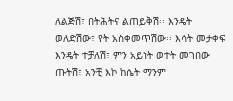ለልጅሽ፣ በትሕትና ልጠይቅሽ፡፡ እንዴት ወለድሽው፣ የት አስቀመጥሽው፡፡ እሳት መታቀፍ እንዴት ተቻለሽ፣ ምን አይነት ወተት መገበው ጡትሽ፣ አንቺ እኮ ከሴት ማንም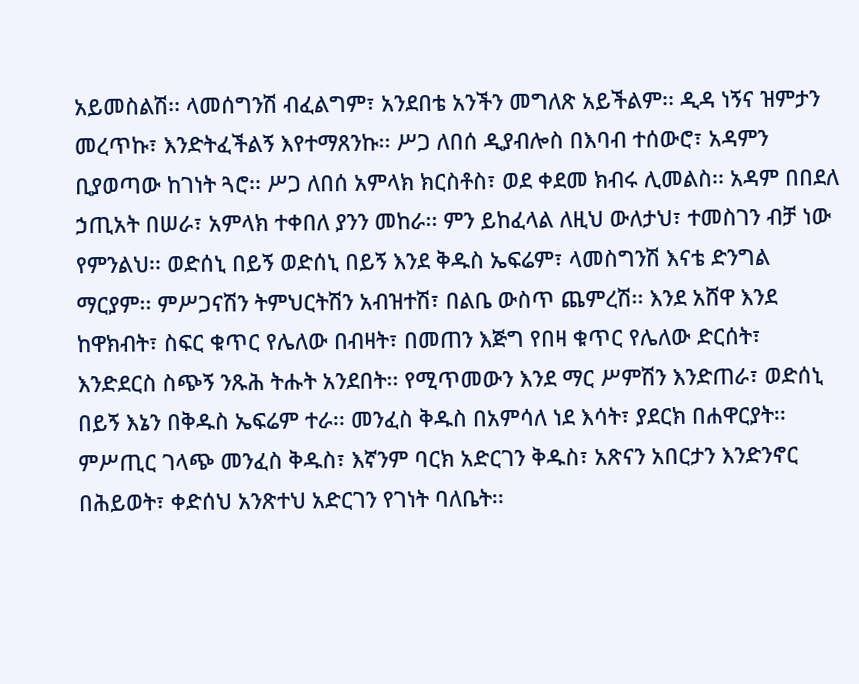አይመስልሽ፡፡ ላመሰግንሽ ብፈልግም፣ አንደበቴ አንችን መግለጽ አይችልም፡፡ ዲዳ ነኝና ዝምታን መረጥኩ፣ እንድትፈችልኝ እየተማጸንኩ፡፡ ሥጋ ለበሰ ዲያብሎስ በእባብ ተሰውሮ፣ አዳምን ቢያወጣው ከገነት ጓሮ፡፡ ሥጋ ለበሰ አምላክ ክርስቶስ፣ ወደ ቀደመ ክብሩ ሊመልስ፡፡ አዳም በበደለ ኃጢአት በሠራ፣ አምላክ ተቀበለ ያንን መከራ፡፡ ምን ይከፈላል ለዚህ ውለታህ፣ ተመስገን ብቻ ነው የምንልህ፡፡ ወድሰኒ በይኝ ወድሰኒ በይኝ እንደ ቅዱስ ኤፍሬም፣ ላመስግንሽ እናቴ ድንግል ማርያም፡፡ ምሥጋናሽን ትምህርትሽን አብዝተሽ፣ በልቤ ውስጥ ጨምረሽ፡፡ እንደ አሸዋ እንደ ከዋክብት፣ ስፍር ቁጥር የሌለው በብዛት፣ በመጠን እጅግ የበዛ ቁጥር የሌለው ድርሰት፣ እንድደርስ ስጭኝ ንጹሕ ትሑት አንደበት፡፡ የሚጥመውን እንደ ማር ሥምሽን እንድጠራ፣ ወድሰኒ በይኝ እኔን በቅዱስ ኤፍሬም ተራ፡፡ መንፈስ ቅዱስ በአምሳለ ነደ እሳት፣ ያደርክ በሐዋርያት፡፡ ምሥጢር ገላጭ መንፈስ ቅዱስ፣ እኛንም ባርክ አድርገን ቅዱስ፣ አጽናን አበርታን እንድንኖር በሕይወት፣ ቀድሰህ አንጽተህ አድርገን የገነት ባለቤት፡፡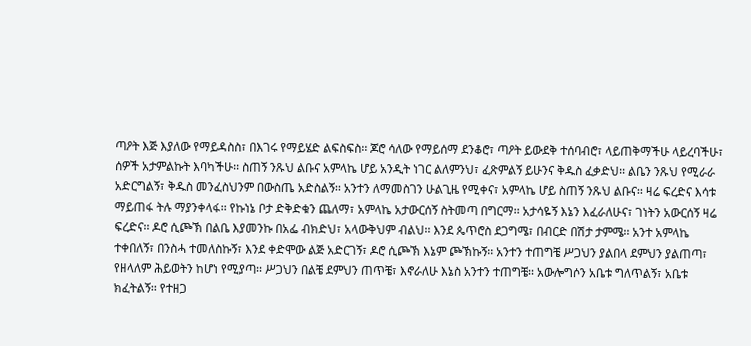ጣዖት እጅ እያለው የማይዳስስ፣ በእገሩ የማይሄድ ልፍስፍስ፡፡ ጆሮ ሳለው የማይሰማ ደንቆሮ፣ ጣዖት ይውደቅ ተሰባብሮ፣ ላይጠቅማችሁ ላይረባችሁ፣ ሰዎች አታምልኩት እባካችሁ፡፡ ስጠኝ ንጹህ ልቡና አምላኬ ሆይ አንዲት ነገር ልለምንህ፣ ፈጽምልኝ ይሁንና ቅዱስ ፈቃድህ፡፡ ልቤን ንጹህ የሚራራ አድርግልኝ፣ ቅዱስ መንፈስህንም በውስጤ አድስልኝ፡፡ አንተን ለማመስገን ሁልጊዜ የሚቀና፣ አምላኬ ሆይ ስጠኝ ንጹህ ልቡና፡፡ ዛሬ ፍረድና እሳቱ ማይጠፋ ትሉ ማያንቀላፋ፡፡ የኩነኔ ቦታ ድቅድቁን ጨለማ፣ አምላኬ አታውርሰኝ ስትመጣ በግርማ፡፡ አታሳዬኝ እኔን እፈራለሁና፣ ገነትን አውርሰኝ ዛሬ ፍረድና፡፡ ዶሮ ሲጮኽ በልቤ እያመንኩ በአፌ ብክድህ፣ አላውቅህም ብልህ፡፡ እንደ ጴጥሮስ ደጋግሜ፣ በብርድ በሽታ ታምሜ፡፡ አንተ አምላኬ ተቀበለኝ፣ በንስሓ ተመለስኩኝ፣ እንደ ቀድሞው ልጅ አድርገኝ፣ ዶሮ ሲጮኽ እኔም ጮኽኩኝ፡፡ አንተን ተጠግቼ ሥጋህን ያልበላ ደምህን ያልጠጣ፣ የዘላለም ሕይወትን ከሆነ የሚያጣ፡፡ ሥጋህን በልቼ ደምህን ጠጥቼ፣ እኖራለሁ እኔስ አንተን ተጠግቼ፡፡ አውሎግሶን አቤቱ ግለጥልኝ፣ አቤቱ ክፈትልኝ፡፡ የተዘጋ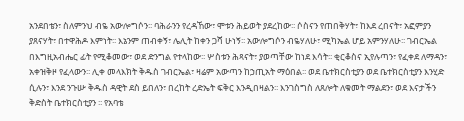አንደበቴን፣ ስለምንህ ብዬ አውሎግሶን፡፡ ባሕራንን የረዳኸው፣ ሞቱን ሕይወት ያደረከው፡፡ ሶስናን የጠበቅሃት፣ ከእደ ረበናት፣ አፎምያን ያጸናሃት፣ በተዋሕዶ እምነት፡፡ እኔንም ጠብቀኝ፣ ሌሊት ከቀን ጋሻ ሁነኝ፡፡ አውሎግሶን ብዬሃለሁ፣ ሚካኤል ሆይ አምንሃለሁ፡፡ ገብርኤል በእግዚአብሔር ፊት የሚቆመው፣ ወደ ድንግል የተላከው፡፡ ሦስቱን ሕጻናት፣ ያወጣቸው ከነደ እሳት፡፡ ቂርቆስና ኢየሉጣን፣ የፈቀደ ለማዳን፣ አቀዝቅዞ የፈላውን፡፡ ሊቀ መላእክት ቅዱስ ገብርኤል፣ ዛሬም አውጣን ከኃጢአት ማዕበል፡፡ ወደ ቤተክርስቲያን ወደ ቤተክርስቲያን እንሂድ ሲሉን፣ እንደ ንጉሡ ቅዱስ ዳዊት ደስ ይበለን፣ በረከት ረድኤት ፍቅር እንዲበዛልን፡፡ እንገስግስ ለጸሎት ለቁመት ማልደን፣ ወደ እናታችን ቅድስት ቤተክርስቲያን ፡፡ የአባቴ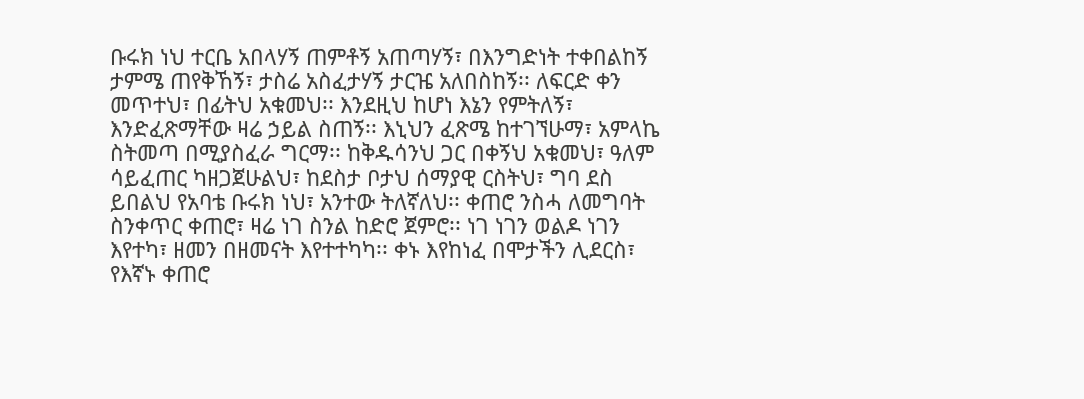ቡሩክ ነህ ተርቤ አበላሃኝ ጠምቶኝ አጠጣሃኝ፣ በእንግድነት ተቀበልከኝ ታምሜ ጠየቅኸኝ፣ ታስሬ አስፈታሃኝ ታርዤ አለበስከኝ፡፡ ለፍርድ ቀን መጥተህ፣ በፊትህ አቁመህ፡፡ እንደዚህ ከሆነ እኔን የምትለኝ፣ እንድፈጽማቸው ዛሬ ኃይል ስጠኝ፡፡ እኒህን ፈጽሜ ከተገኘሁማ፣ አምላኬ ስትመጣ በሚያስፈራ ግርማ፡፡ ከቅዱሳንህ ጋር በቀኝህ አቁመህ፣ ዓለም ሳይፈጠር ካዘጋጀሁልህ፣ ከደስታ ቦታህ ሰማያዊ ርስትህ፣ ግባ ደስ ይበልህ የአባቴ ቡሩክ ነህ፣ አንተው ትለኛለህ፡፡ ቀጠሮ ንስሓ ለመግባት ስንቀጥር ቀጠሮ፣ ዛሬ ነገ ስንል ከድሮ ጀምሮ፡፡ ነገ ነገን ወልዶ ነገን እየተካ፣ ዘመን በዘመናት እየተተካካ፡፡ ቀኑ እየከነፈ በሞታችን ሊደርስ፣ የእኛኑ ቀጠሮ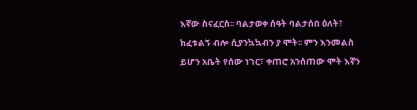እኛው ስናፈርስ፡፡ ባልታወቀ ሰዓት ባልታሰበ ዕለት፣ ክፈቱልኝ ብሎ ሲያንኳኳብን ያ ሞት፡፡ ምን እንመልስ ይሆን አቤት የሰው ነገር፣ ቀጠሮ አንሰጠው ሞት እኛን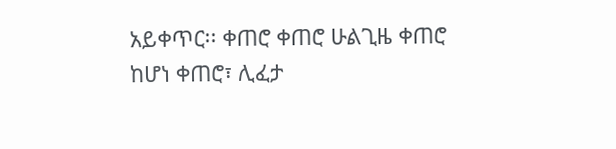አይቀጥር፡፡ ቀጠሮ ቀጠሮ ሁልጊዜ ቀጠሮ ከሆነ ቀጠሮ፣ ሊፈታ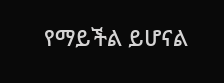የማይችል ይሆናል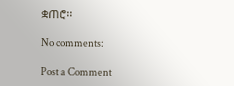ቋጠሮ፡፡

No comments:

Post a Comment